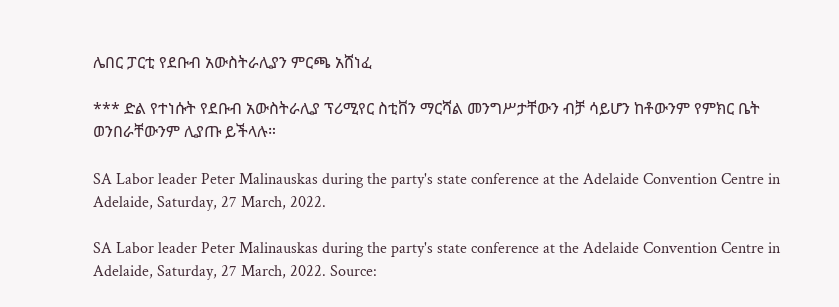ሌበር ፓርቲ የደቡብ አውስትራሊያን ምርጫ አሸነፈ

*** ድል የተነሱት የደቡብ አውስትራሊያ ፕሪሚየር ስቲቨን ማርሻል መንግሥታቸውን ብቻ ሳይሆን ከቶውንም የምክር ቤት ወንበራቸውንም ሊያጡ ይችላሉ።

SA Labor leader Peter Malinauskas during the party's state conference at the Adelaide Convention Centre in Adelaide, Saturday, 27 March, 2022.

SA Labor leader Peter Malinauskas during the party's state conference at the Adelaide Convention Centre in Adelaide, Saturday, 27 March, 2022. Source: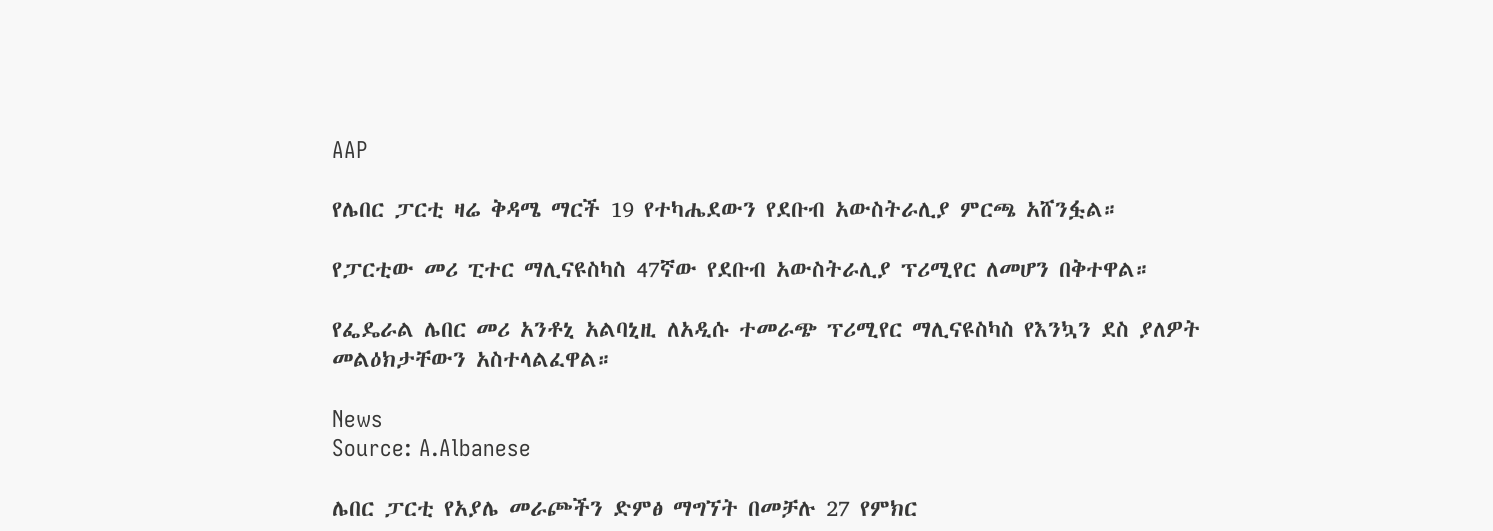AAP

የሌበር ፓርቲ ዛሬ ቅዳሜ ማርች 19 የተካሔደውን የደቡብ አውስትራሊያ ምርጫ አሸንፏል።

የፓርቲው መሪ ፒተር ማሊናዩስካስ 47ኛው የደቡብ አውስትራሊያ ፕሪሚየር ለመሆን በቅተዋል።

የፌዴራል ሌበር መሪ አንቶኒ አልባኒዚ ለአዲሱ ተመራጭ ፕሪሚየር ማሊናዩስካስ የእንኳን ደስ ያለዎት መልዕክታቸውን አስተላልፈዋል።

News
Source: A.Albanese

ሌበር ፓርቲ የአያሌ መራጮችን ድምፅ ማግኘት በመቻሉ 27 የምክር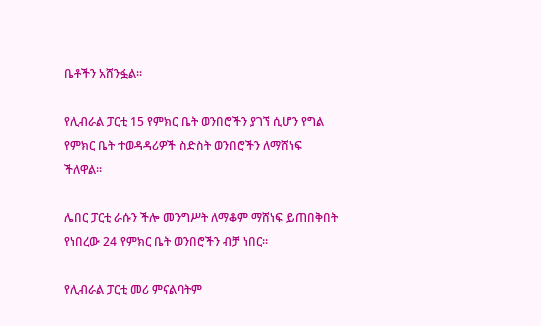ቤቶችን አሸንፏል።

የሊብራል ፓርቲ 15 የምክር ቤት ወንበሮችን ያገኘ ሲሆን የግል የምክር ቤት ተወዳዳሪዎች ስድስት ወንበሮችን ለማሸነፍ ችለዋል።

ሌበር ፓርቲ ራሱን ችሎ መንግሥት ለማቆም ማሸነፍ ይጠበቅበት የነበረው 24 የምክር ቤት ወንበሮችን ብቻ ነበር።

የሊብራል ፓርቲ መሪ ምናልባትም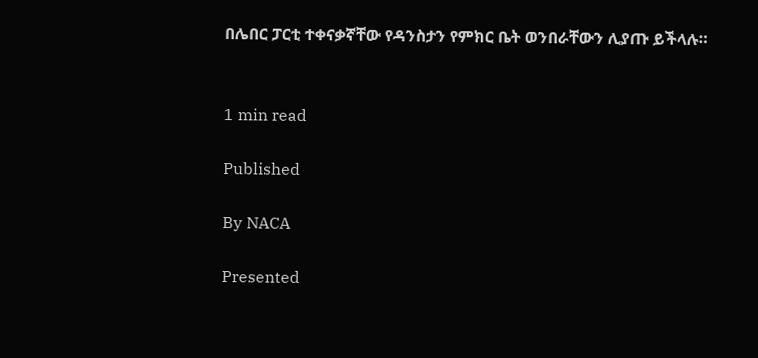በሌበር ፓርቲ ተቀናቃኛቸው የዳንስታን የምክር ቤት ወንበራቸውን ሊያጡ ይችላሉ።


1 min read

Published

By NACA

Presented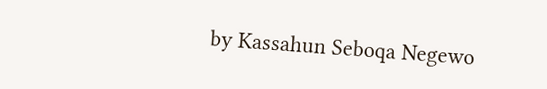by Kassahun Seboqa Negewo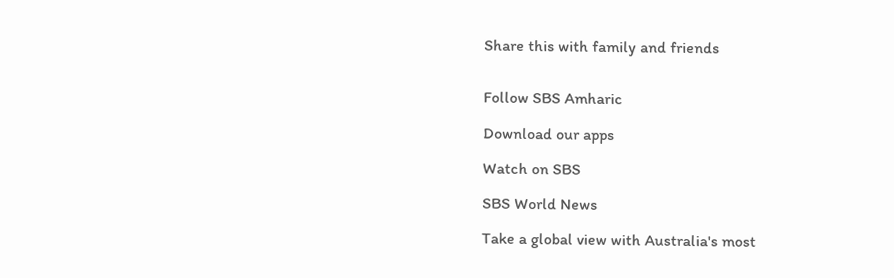Share this with family and friends


Follow SBS Amharic

Download our apps

Watch on SBS

SBS World News

Take a global view with Australia's most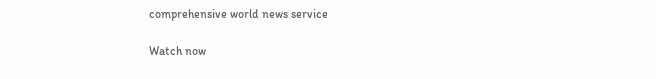comprehensive world news service

Watch now